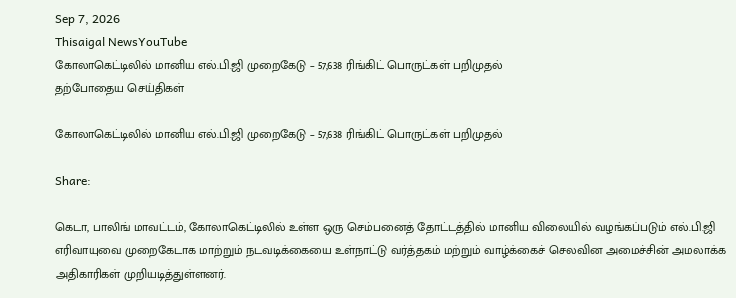Sep 7, 2026
Thisaigal NewsYouTube
கோலாகெட்டிலில் மானிய எல்.பி.ஜி முறைகேடு – 57,638 ரிங்கிட் பொருட்கள் பறிமுதல்
தற்போதைய செய்திகள்

கோலாகெட்டிலில் மானிய எல்.பி.ஜி முறைகேடு – 57,638 ரிங்கிட் பொருட்கள் பறிமுதல்

Share:

கெடா, பாலிங் மாவட்டம், கோலாகெட்டிலில் உள்ள ஒரு செம்பனைத் தோட்டத்தில் மானிய விலையில் வழங்கப்படும் எல்.பி.ஜி எரிவாயுவை முறைகேடாக மாற்றும் நடவடிக்கையை உள்நாட்டு வர்த்தகம் மற்றும் வாழ்க்கைச் செலவின அமைச்சின் அமலாக்க அதிகாரிகள் முறியடித்துள்ளனர்.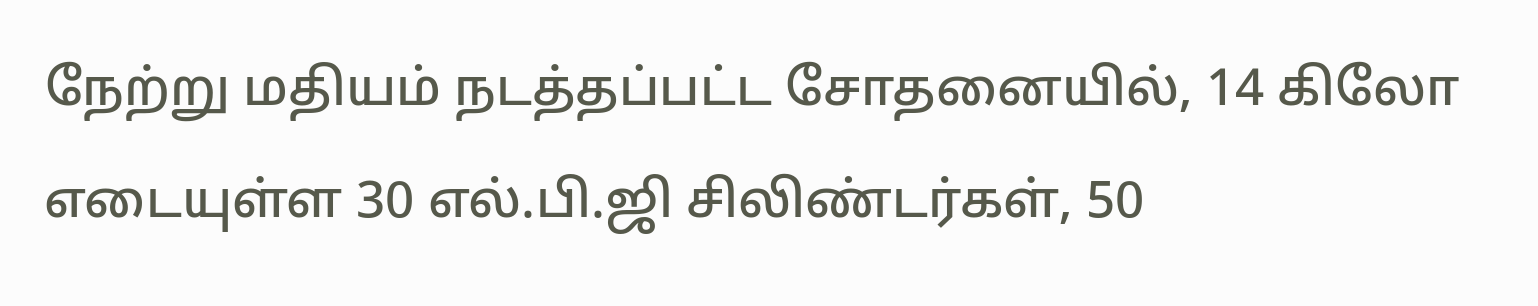நேற்று மதியம் நடத்தப்பட்ட சோதனையில், 14 கிலோ எடையுள்ள 30 எல்.பி.ஜி சிலிண்டர்கள், 50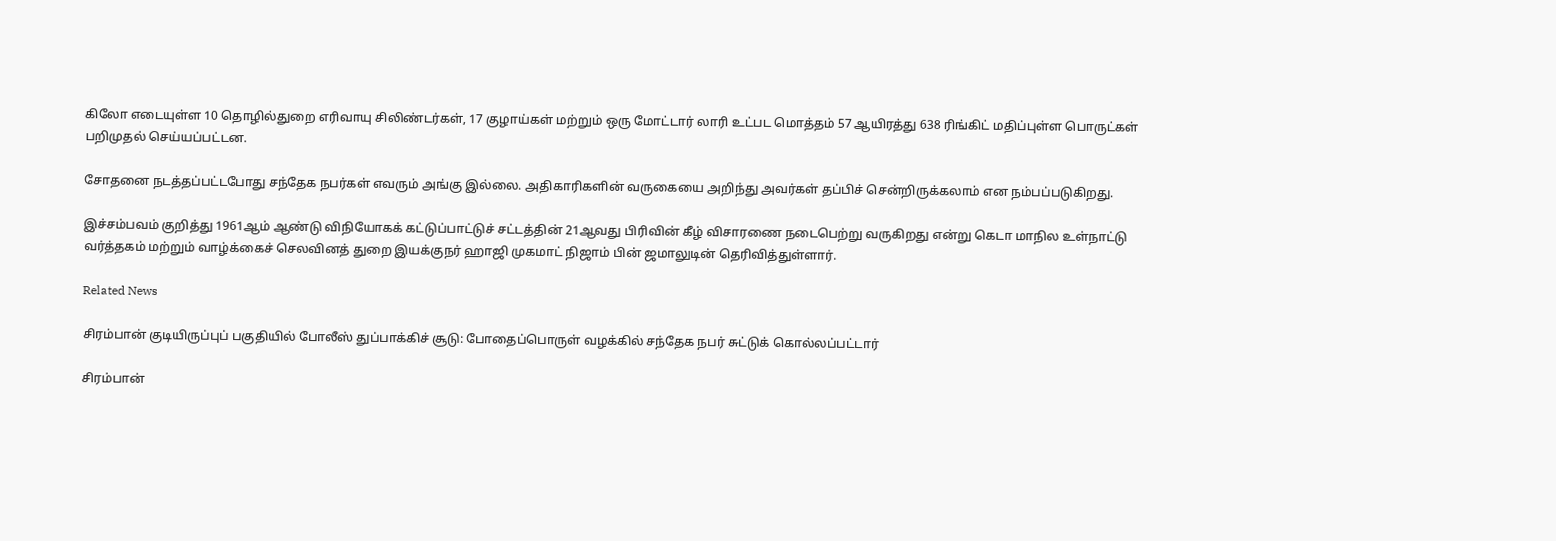கிலோ எடையுள்ள 10 தொழில்துறை எரிவாயு சிலிண்டர்கள், 17 குழாய்கள் மற்றும் ஒரு மோட்டார் லாரி உட்பட மொத்தம் 57 ஆயிரத்து 638 ரிங்கிட் மதிப்புள்ள பொருட்கள் பறிமுதல் செய்யப்பட்டன.

சோதனை நடத்தப்பட்டபோது சந்தேக நபர்கள் எவரும் அங்கு இல்லை. அதிகாரிகளின் வருகையை அறிந்து அவர்கள் தப்பிச் சென்றிருக்கலாம் என நம்பப்படுகிறது.

இச்சம்பவம் குறித்து 1961ஆம் ஆண்டு விநியோகக் கட்டுப்பாட்டுச் சட்டத்தின் 21ஆவது பிரிவின் கீழ் விசாரணை நடைபெற்று வருகிறது என்று கெடா மாநில உள்நாட்டு வர்த்தகம் மற்றும் வாழ்க்கைச் செலவினத் துறை இயக்குநர் ஹாஜி முகமாட் நிஜாம் பின் ஜமாலுடின் தெரிவித்துள்ளார்.

Related News

சிரம்பான் குடியிருப்புப் பகுதியில் போலீஸ் துப்பாக்கிச் சூடு: போதைப்பொருள் வழக்கில் சந்தேக நபர் சுட்டுக் கொல்லப்பட்டார்

சிரம்பான்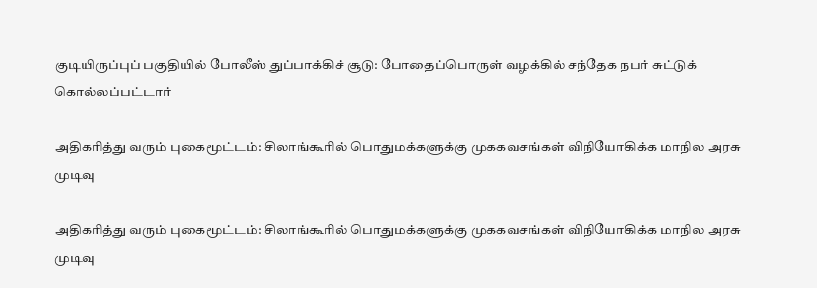குடியிருப்புப் பகுதியில் போலீஸ் துப்பாக்கிச் சூடு: போதைப்பொருள் வழக்கில் சந்தேக நபர் சுட்டுக் கொல்லப்பட்டார்

அதிகரித்து வரும் புகைமூட்டம்: சிலாங்கூரில் பொதுமக்களுக்கு முககவசங்கள் விநியோகிக்க மாநில அரசு முடிவு

அதிகரித்து வரும் புகைமூட்டம்: சிலாங்கூரில் பொதுமக்களுக்கு முககவசங்கள் விநியோகிக்க மாநில அரசு முடிவு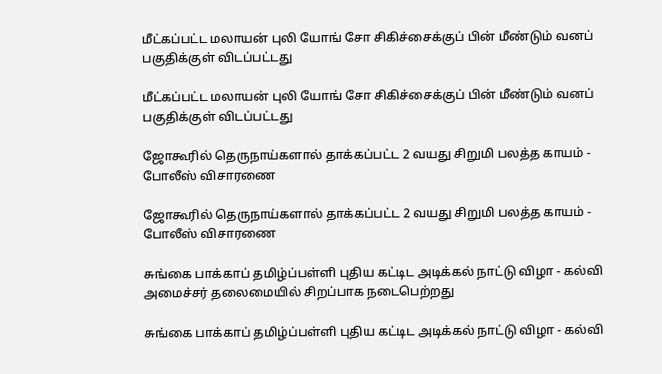மீட்கப்பட்ட மலாயன் புலி யோங் சோ சிகிச்சைக்குப் பின் மீண்டும் வனப் பகுதிக்குள் விடப்பட்டது

மீட்கப்பட்ட மலாயன் புலி யோங் சோ சிகிச்சைக்குப் பின் மீண்டும் வனப் பகுதிக்குள் விடப்பட்டது

ஜோகூரில் தெருநாய்களால் தாக்கப்பட்ட 2 வயது சிறுமி பலத்த காயம் - போலீஸ் விசாரணை

ஜோகூரில் தெருநாய்களால் தாக்கப்பட்ட 2 வயது சிறுமி பலத்த காயம் - போலீஸ் விசாரணை

சுங்கை பாக்காப் தமிழ்ப்பள்ளி புதிய கட்டிட அடிக்கல் நாட்டு விழா - கல்வி அமைச்சர் தலைமையில் சிறப்பாக நடைபெற்றது

சுங்கை பாக்காப் தமிழ்ப்பள்ளி புதிய கட்டிட அடிக்கல் நாட்டு விழா - கல்வி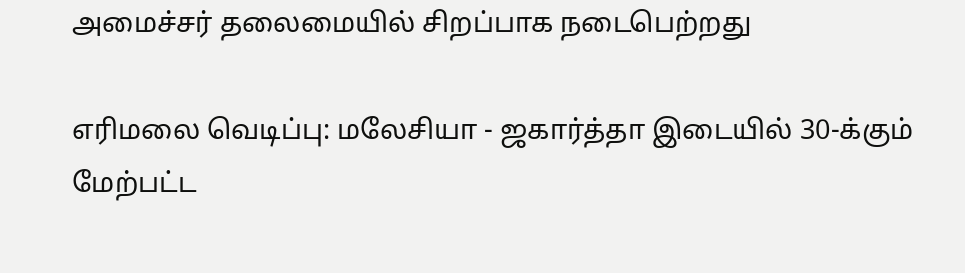அமைச்சர் தலைமையில் சிறப்பாக நடைபெற்றது

எரிமலை வெடிப்பு: மலேசியா - ஜகார்த்தா இடையில் 30-க்கும் மேற்பட்ட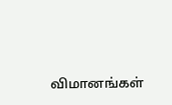விமானங்கள்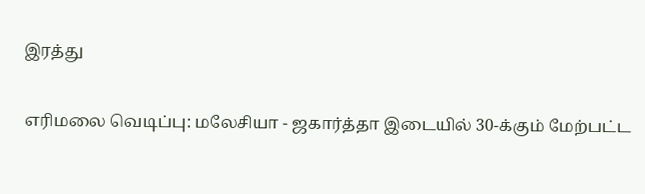இரத்து

எரிமலை வெடிப்பு: மலேசியா - ஜகார்த்தா இடையில் 30-க்கும் மேற்பட்ட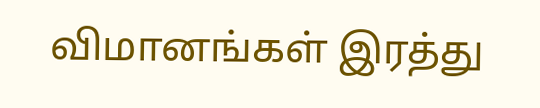விமானங்கள் இரத்து